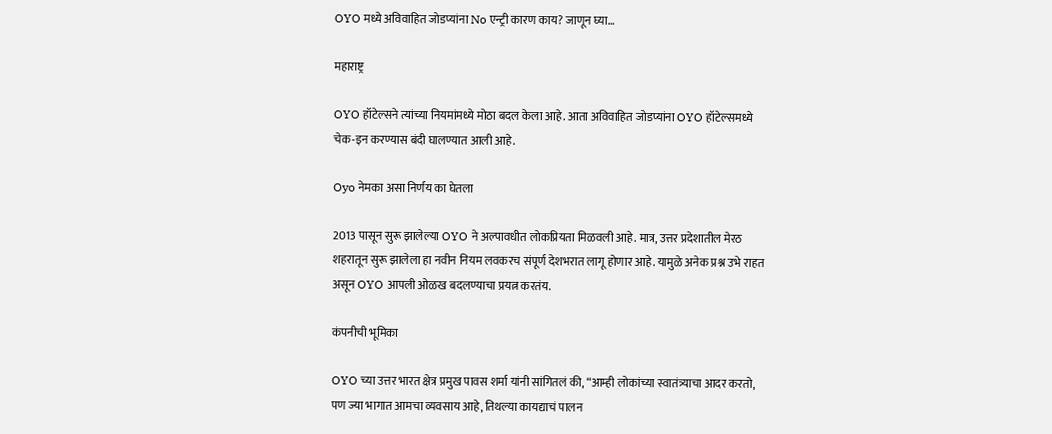OYO मध्ये अविवाहित जोडप्यांना No एन्ट्री कारण काय? जाणून घ्या…

महाराष्ट्र

OYO हॉटेल्सने त्यांच्या नियमांमध्ये मोठा बदल केला आहे. आता अविवाहित जोडप्यांना OYO हॉटेल्समध्ये चेक-इन करण्यास बंदी घालण्यात आली आहे.

Oyo नेमका असा निर्णय का घेतला

2013 पासून सुरू झालेल्या OYO ने अल्पावधीत लोकप्रियता मिळवली आहे. मात्र, उत्तर प्रदेशातील मेरठ शहरातून सुरू झालेला हा नवीन नियम लवकरच संपूर्ण देशभरात लागू होणार आहे. यामुळे अनेक प्रश्न उभे राहत असून OYO आपली ओळख बदलण्याचा प्रयत्न करतंय.

कंपनीची भूमिका

OYO च्या उत्तर भारत क्षेत्र प्रमुख पावस शर्मा यांनी सांगितलं की, “आम्ही लोकांच्या स्वातंत्र्याचा आदर करतो, पण ज्या भागात आमचा व्यवसाय आहे, तिथल्या कायद्याचं पालन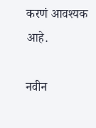करणं आवश्यक आहे.

नवीन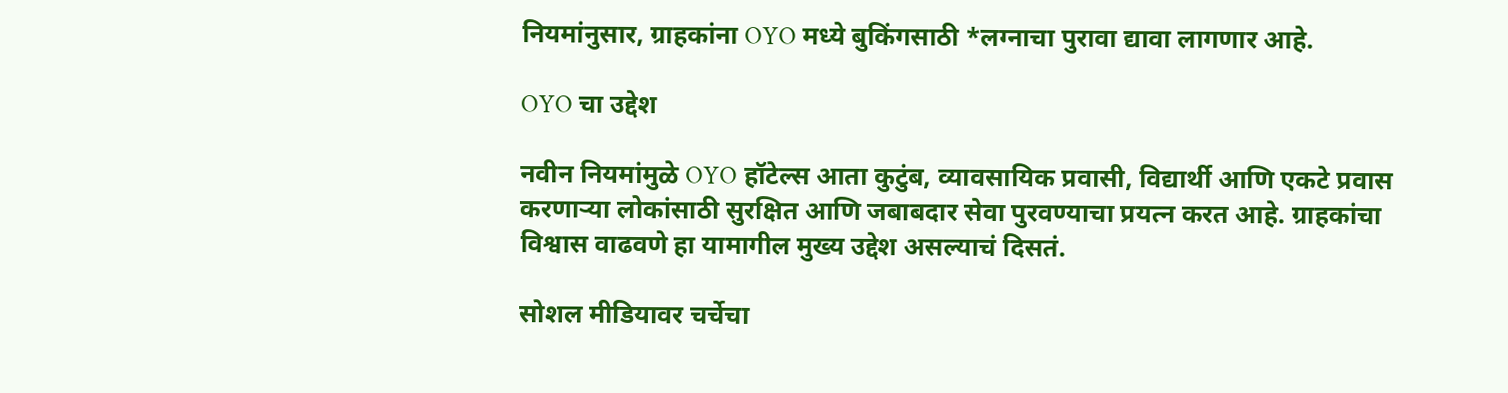नियमांनुसार, ग्राहकांना OYO मध्ये बुकिंगसाठी *लग्नाचा पुरावा द्यावा लागणार आहे.

OYO चा उद्देश

नवीन नियमांमुळे OYO हॉटेल्स आता कुटुंब, व्यावसायिक प्रवासी, विद्यार्थी आणि एकटे प्रवास करणाऱ्या लोकांसाठी सुरक्षित आणि जबाबदार सेवा पुरवण्याचा प्रयत्न करत आहे. ग्राहकांचा विश्वास वाढवणे हा यामागील मुख्य उद्देश असल्याचं दिसतं.

सोशल मीडियावर चर्चेचा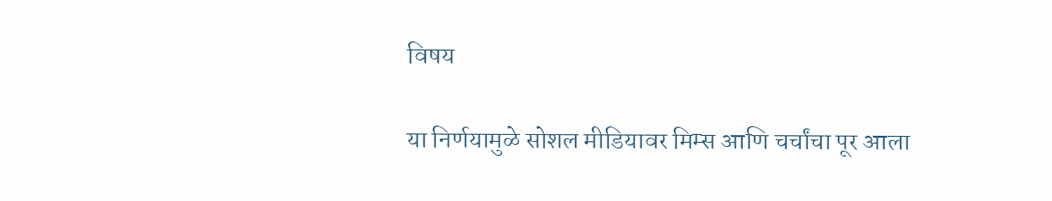विषय

या निर्णयामुळे सोशल मीडियावर मिम्स आणि चर्चांचा पूर आला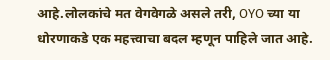आहे.लोलकांचे मत वेगवेगळे असले तरी, OYO च्या या धोरणाकडे एक महत्त्वाचा बदल म्हणून पाहिले जात आहे.